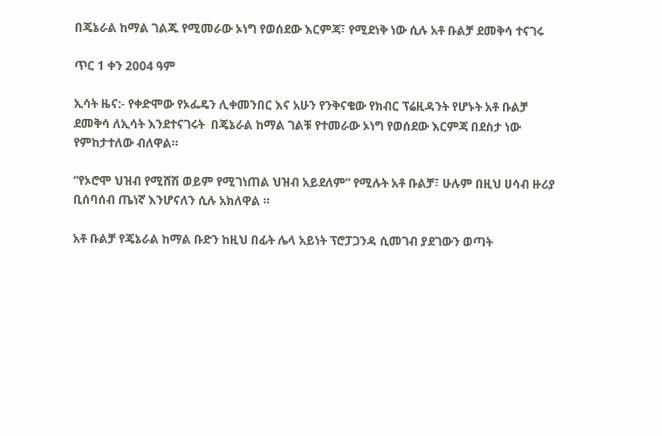በጄኔራል ከማል ገልጁ የሚመራው ኦነግ የወሰደው እርምጃ፣ የሚደነቅ ነው ሲሉ አቶ ቡልቻ ደመቅሳ ተናገሩ

ጥር 1 ቀን 2004 ዓም

ኢሳት ዜና:- የቀድሞው የኦፌዴን ሊቀመንበር እና አሁን የንቅናቄው የክብር ፕሬዚዳንት የሆኑት አቶ ቡልቻ ደመቅሳ ለኢሳት እንደተናገሩት  በጄኔራል ከማል ገልቹ የተመራው ኦነግ የወሰደው እርምጃ በደስታ ነው የምከታተለው ብለዋል።

“የኦሮሞ ህዝብ የሚሸሽ ወይም የሚገነጠል ህዝብ አይደለም” የሚሉት አቶ ቡልቻ፣ ሁሉም በዚህ ሀሳብ ዙሪያ ቢሰባሰብ ጤነኛ እንሆናለን ሲሉ አክለዋል ።

አቶ ቡልቻ የጄኔራል ከማል ቡድን ከዚህ በፊት ሌላ አይነት ፕሮፓጋንዳ ሲመገብ ያደገውን ወጣት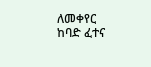ለመቀየር ከባድ ፈተና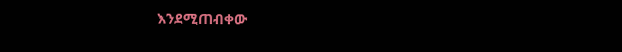እንደሚጠብቀው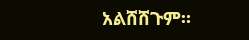አልሸሸጉም።